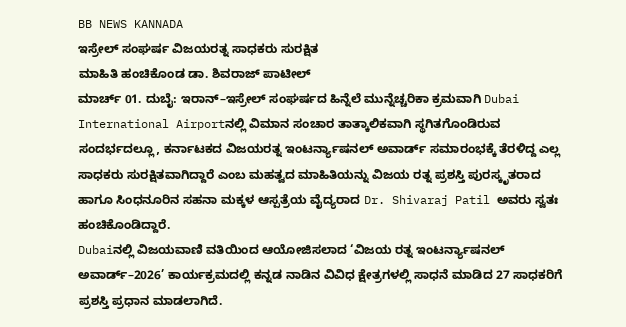BB NEWS KANNADA
ಇಸ್ರೇಲ್ ಸಂಘರ್ಷ ವಿಜಯರತ್ನ ಸಾಧಕರು ಸುರಕ್ಷಿತ
ಮಾಹಿತಿ ಹಂಚಿಕೊಂಡ ಡಾ. ಶಿವರಾಜ್ ಪಾಟೀಲ್
ಮಾರ್ಚ್ 01. ದುಬೈ: ಇರಾನ್–ಇಸ್ರೇಲ್ ಸಂಘರ್ಷದ ಹಿನ್ನೆಲೆ ಮುನ್ನೆಚ್ಚರಿಕಾ ಕ್ರಮವಾಗಿ Dubai International Airportನಲ್ಲಿ ವಿಮಾನ ಸಂಚಾರ ತಾತ್ಕಾಲಿಕವಾಗಿ ಸ್ಥಗಿತಗೊಂಡಿರುವ ಸಂದರ್ಭದಲ್ಲೂ, ಕರ್ನಾಟಕದ ವಿಜಯರತ್ನ ಇಂಟರ್ನ್ಯಾಷನಲ್ ಅವಾರ್ಡ್ ಸಮಾರಂಭಕ್ಕೆ ತೆರಳಿದ್ದ ಎಲ್ಲ ಸಾಧಕರು ಸುರಕ್ಷಿತವಾಗಿದ್ದಾರೆ ಎಂಬ ಮಹತ್ವದ ಮಾಹಿತಿಯನ್ನು ವಿಜಯ ರತ್ನ ಪ್ರಶಸ್ತಿ ಪುರಸ್ಕೃತರಾದ ಹಾಗೂ ಸಿಂಧನೂರಿನ ಸಹನಾ ಮಕ್ಕಳ ಆಸ್ಪತ್ರೆಯ ವೈದ್ಯರಾದ Dr. Shivaraj Patil ಅವರು ಸ್ವತಃ ಹಂಚಿಕೊಂಡಿದ್ದಾರೆ.
Dubaiನಲ್ಲಿ ವಿಜಯವಾಣಿ ವತಿಯಿಂದ ಆಯೋಜಿಸಲಾದ ‘ವಿಜಯ ರತ್ನ ಇಂಟರ್ನ್ಯಾಷನಲ್ ಅವಾರ್ಡ್–2026’ ಕಾರ್ಯಕ್ರಮದಲ್ಲಿ ಕನ್ನಡ ನಾಡಿನ ವಿವಿಧ ಕ್ಷೇತ್ರಗಳಲ್ಲಿ ಸಾಧನೆ ಮಾಡಿದ 27 ಸಾಧಕರಿಗೆ ಪ್ರಶಸ್ತಿ ಪ್ರಧಾನ ಮಾಡಲಾಗಿದೆ.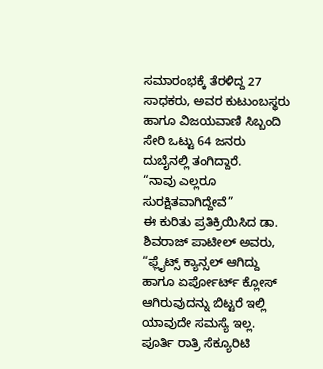ಸಮಾರಂಭಕ್ಕೆ ತೆರಳಿದ್ದ 27 ಸಾಧಕರು, ಅವರ ಕುಟುಂಬಸ್ಥರು ಹಾಗೂ ವಿಜಯವಾಣಿ ಸಿಬ್ಬಂದಿ ಸೇರಿ ಒಟ್ಟು 64 ಜನರು ದುಬೈನಲ್ಲಿ ತಂಗಿದ್ದಾರೆ.
“ನಾವು ಎಲ್ಲರೂ ಸುರಕ್ಷಿತವಾಗಿದ್ದೇವೆ”
ಈ ಕುರಿತು ಪ್ರತಿಕ್ರಿಯಿಸಿದ ಡಾ. ಶಿವರಾಜ್ ಪಾಟೀಲ್ ಅವರು,
“ಫ್ಲೈಟ್ಸ್ ಕ್ಯಾನ್ಸಲ್ ಆಗಿದ್ದು ಹಾಗೂ ಏರ್ಪೋರ್ಟ್ ಕ್ಲೋಸ್ ಆಗಿರುವುದನ್ನು ಬಿಟ್ಟರೆ ಇಲ್ಲಿ ಯಾವುದೇ ಸಮಸ್ಯೆ ಇಲ್ಲ. ಪೂರ್ತಿ ರಾತ್ರಿ ಸೆಕ್ಯೂರಿಟಿ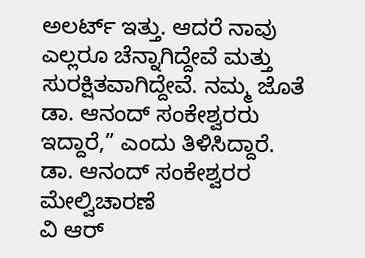ಅಲರ್ಟ್ ಇತ್ತು. ಆದರೆ ನಾವು ಎಲ್ಲರೂ ಚೆನ್ನಾಗಿದ್ದೇವೆ ಮತ್ತು ಸುರಕ್ಷಿತವಾಗಿದ್ದೇವೆ. ನಮ್ಮ ಜೊತೆ ಡಾ. ಆನಂದ್ ಸಂಕೇಶ್ವರರು ಇದ್ದಾರೆ,” ಎಂದು ತಿಳಿಸಿದ್ದಾರೆ.
ಡಾ. ಆನಂದ್ ಸಂಕೇಶ್ವರರ ಮೇಲ್ವಿಚಾರಣೆ
ವಿ ಆರ್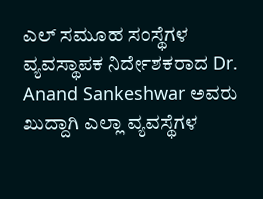ಎಲ್ ಸಮೂಹ ಸಂಸ್ಥೆಗಳ ವ್ಯವಸ್ಥಾಪಕ ನಿರ್ದೇಶಕರಾದ Dr. Anand Sankeshwar ಅವರು ಖುದ್ದಾಗಿ ಎಲ್ಲಾ ವ್ಯವಸ್ಥೆಗಳ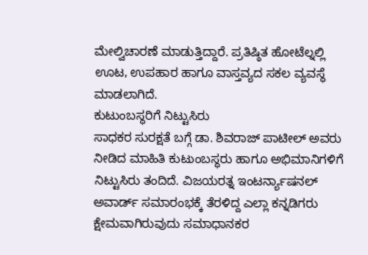ಮೇಲ್ವಿಚಾರಣೆ ಮಾಡುತ್ತಿದ್ದಾರೆ. ಪ್ರತಿಷ್ಠಿತ ಹೋಟೆಲ್ನಲ್ಲಿ ಊಟ, ಉಪಹಾರ ಹಾಗೂ ವಾಸ್ತವ್ಯದ ಸಕಲ ವ್ಯವಸ್ಥೆ ಮಾಡಲಾಗಿದೆ.
ಕುಟುಂಬಸ್ಥರಿಗೆ ನಿಟ್ಟುಸಿರು
ಸಾಧಕರ ಸುರಕ್ಷತೆ ಬಗ್ಗೆ ಡಾ. ಶಿವರಾಜ್ ಪಾಟೀಲ್ ಅವರು ನೀಡಿದ ಮಾಹಿತಿ ಕುಟುಂಬಸ್ಥರು ಹಾಗೂ ಅಭಿಮಾನಿಗಳಿಗೆ ನಿಟ್ಟುಸಿರು ತಂದಿದೆ. ವಿಜಯರತ್ನ ಇಂಟರ್ನ್ಯಾಷನಲ್ ಅವಾರ್ಡ್ ಸಮಾರಂಭಕ್ಕೆ ತೆರಳಿದ್ದ ಎಲ್ಲಾ ಕನ್ನಡಿಗರು ಕ್ಷೇಮವಾಗಿರುವುದು ಸಮಾಧಾನಕರ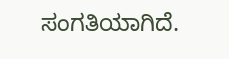ಸಂಗತಿಯಾಗಿದೆ.